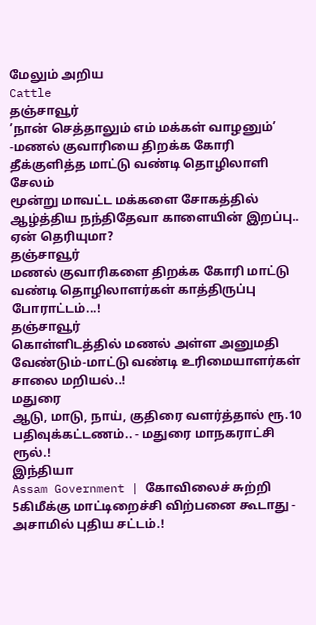மேலும் அறிய
Cattle
தஞ்சாவூர்
’நான் செத்தாலும் எம் மக்கள் வாழனும்’ -மணல் குவாரியை திறக்க கோரி தீக்குளித்த மாட்டு வண்டி தொழிலாளி
சேலம்
மூன்று மாவட்ட மக்களை சோகத்தில் ஆழ்த்திய நந்திதேவா காளையின் இறப்பு.. ஏன் தெரியுமா?
தஞ்சாவூர்
மணல் குவாரிகளை திறக்க கோரி மாட்டு வண்டி தொழிலாளர்கள் காத்திருப்பு போராட்டம்...!
தஞ்சாவூர்
கொள்ளிடத்தில் மணல் அள்ள அனுமதி வேண்டும்-மாட்டு வண்டி உரிமையாளர்கள் சாலை மறியல்..!
மதுரை
ஆடு, மாடு, நாய், குதிரை வளர்த்தால் ரூ.10 பதிவுக்கட்டணம்.. - மதுரை மாநகராட்சி ரூல்.!
இந்தியா
Assam Government | கோவிலைச் சுற்றி 5கிமீக்கு மாட்டிறைச்சி விற்பனை கூடாது - அசாமில் புதிய சட்டம்.!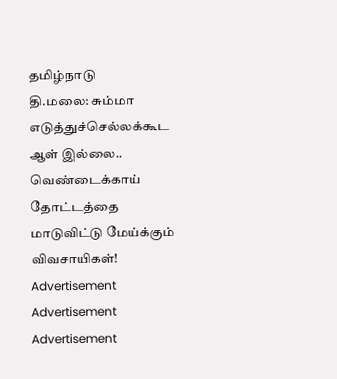தமிழ்நாடு
தி.மலை: சும்மா எடுத்துச்செல்லக்கூட ஆள் இல்லை.. வெண்டைக்காய் தோட்டத்தை மாடுவிட்டு மேய்க்கும் விவசாயிகள்!
Advertisement
Advertisement
Advertisement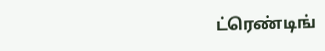ட்ரெண்டிங்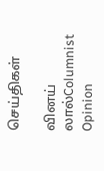செய்திகள்

வினய் லால்Columnist
Opinion